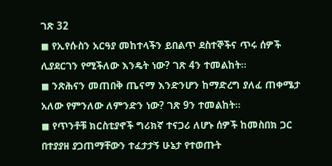ገጽ 32
◼ የኢየሱስን አርዓያ መከተላችን ይበልጥ ደስተኞችና ጥሩ ሰዎች ሊያደርገን የሚችለው እንዴት ነው? ገጽ 4ን ተመልከት።
◼ ንጽሕናን መጠበቅ ጤናማ እንድንሆን ከማድረግ ያለፈ ጠቀሜታ አለው የምንለው ለምንድን ነው? ገጽ 9ን ተመልከት።
◼ የጥንቶቹ ክርስቲያኖች ግሪክኛ ተናጋሪ ለሆኑ ሰዎች ከመስበክ ጋር በተያያዘ ያጋጠማቸውን ተፈታታኝ ሁኔታ የተወጡት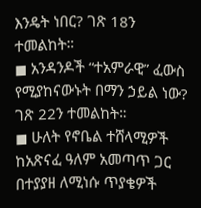እንዴት ነበር? ገጽ 18ን ተመልከት።
◼ አንዳንዶች “ተአምራዊ” ፈውስ የሚያከናውኑት በማን ኃይል ነው? ገጽ 22ን ተመልከት።
◼ ሁለት የኖቤል ተሸላሚዎች ከአጽናፈ ዓለም አመጣጥ ጋር በተያያዘ ለሚነሱ ጥያቄዎች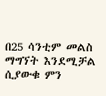በ25 ሳንቲም መልስ ማግኘት እንደሚቻል ሲያውቁ ምን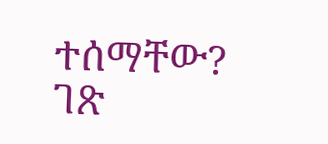ተሰማቸው? ገጽ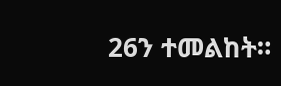26ን ተመልከት።